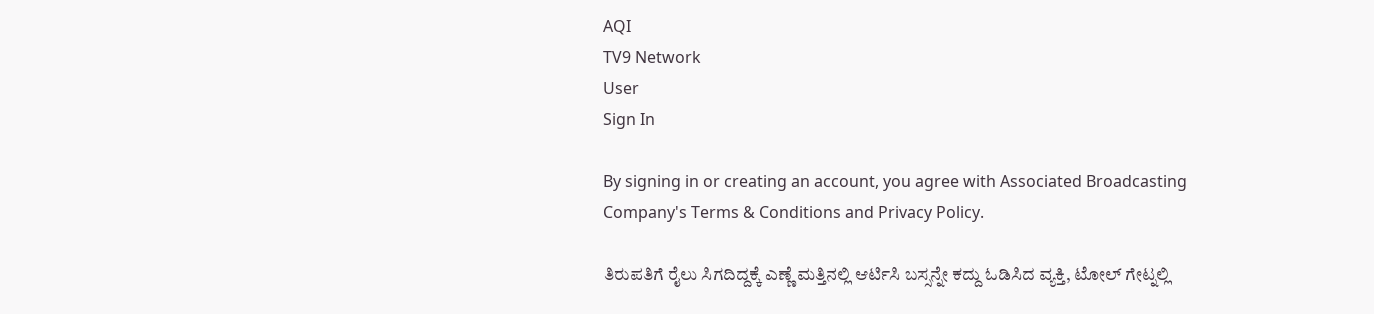AQI
TV9 Network
User
Sign In

By signing in or creating an account, you agree with Associated Broadcasting Company's Terms & Conditions and Privacy Policy.

ತಿರುಪತಿಗೆ ರೈಲು ಸಿಗದಿದ್ದಕ್ಕೆ ಎಣ್ಣೆ ಮತ್ತಿನಲ್ಲಿ ಆರ್ಟಿಸಿ ಬಸ್ಸನ್ನೇ ಕದ್ದು ಓಡಿಸಿದ ವ್ಯಕ್ತಿ, ಟೋಲ್ ಗೇಟ್ನಲ್ಲಿ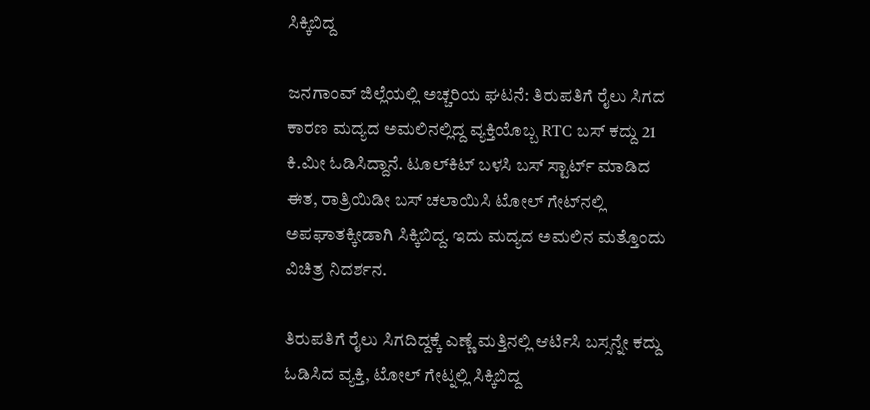ಸಿಕ್ಕಿಬಿದ್ದ

ಜನಗಾಂವ್ ಜಿಲ್ಲೆಯಲ್ಲಿ ಅಚ್ಚರಿಯ ಘಟನೆ: ತಿರುಪತಿಗೆ ರೈಲು ಸಿಗದ ಕಾರಣ ಮದ್ಯದ ಅಮಲಿನಲ್ಲಿದ್ದ ವ್ಯಕ್ತಿಯೊಬ್ಬ RTC ಬಸ್ ಕದ್ದು 21 ಕಿ.ಮೀ ಓಡಿಸಿದ್ದಾನೆ. ಟೂಲ್‌ಕಿಟ್ ಬಳಸಿ ಬಸ್ ಸ್ಟಾರ್ಟ್ ಮಾಡಿದ ಈತ, ರಾತ್ರಿಯಿಡೀ ಬಸ್ ಚಲಾಯಿಸಿ ಟೋಲ್ ಗೇಟ್‌ನಲ್ಲಿ ಅಪಘಾತಕ್ಕೀಡಾಗಿ ಸಿಕ್ಕಿಬಿದ್ದ. ಇದು ಮದ್ಯದ ಅಮಲಿನ ಮತ್ತೊಂದು ವಿಚಿತ್ರ ನಿದರ್ಶನ.

ತಿರುಪತಿಗೆ ರೈಲು ಸಿಗದಿದ್ದಕ್ಕೆ ಎಣ್ಣೆ ಮತ್ತಿನಲ್ಲಿ ಆರ್ಟಿಸಿ ಬಸ್ಸನ್ನೇ ಕದ್ದು ಓಡಿಸಿದ ವ್ಯಕ್ತಿ, ಟೋಲ್ ಗೇಟ್ನಲ್ಲಿ ಸಿಕ್ಕಿಬಿದ್ದ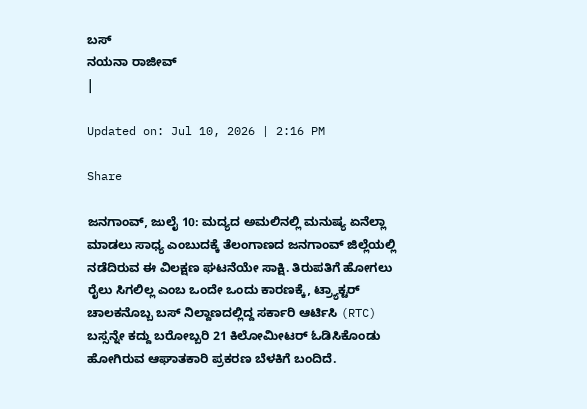ಬಸ್
ನಯನಾ ರಾಜೀವ್
|

Updated on: Jul 10, 2026 | 2:16 PM

Share

ಜನಗಾಂವ್, ಜುಲೈ 10: ಮದ್ಯದ ಅಮಲಿನಲ್ಲಿ ಮನುಷ್ಯ ಏನೆಲ್ಲಾ ಮಾಡಲು ಸಾಧ್ಯ ಎಂಬುದಕ್ಕೆ ತೆಲಂಗಾಣದ ಜನಗಾಂವ್ ಜಿಲ್ಲೆಯಲ್ಲಿ ನಡೆದಿರುವ ಈ ವಿಲಕ್ಷಣ ಘಟನೆಯೇ ಸಾಕ್ಷಿ. ತಿರುಪತಿಗೆ ಹೋಗಲು ರೈಲು ಸಿಗಲಿಲ್ಲ ಎಂಬ ಒಂದೇ ಒಂದು ಕಾರಣಕ್ಕೆ, ಟ್ರ್ಯಾಕ್ಟರ್ ಚಾಲಕನೊಬ್ಬ ಬಸ್ ನಿಲ್ದಾಣದಲ್ಲಿದ್ದ ಸರ್ಕಾರಿ ಆರ್ಟಿಸಿ (RTC) ಬಸ್ಸನ್ನೇ ಕದ್ದು ಬರೋಬ್ಬರಿ 21 ಕಿಲೋಮೀಟರ್ ಓಡಿಸಿಕೊಂಡು ಹೋಗಿರುವ ಆಘಾತಕಾರಿ ಪ್ರಕರಣ ಬೆಳಕಿಗೆ ಬಂದಿದೆ.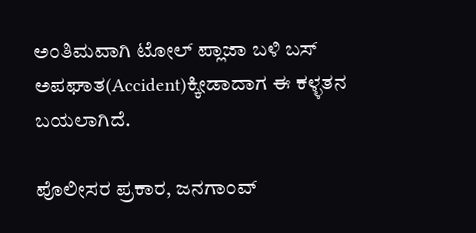ಅಂತಿಮವಾಗಿ ಟೋಲ್ ಪ್ಲಾಜಾ ಬಳಿ ಬಸ್ ಅಪಘಾತ(Accident)ಕ್ಕೀಡಾದಾಗ ಈ ಕಳ್ಳತನ ಬಯಲಾಗಿದೆ.

ಪೊಲೀಸರ ಪ್ರಕಾರ, ಜನಗಾಂವ್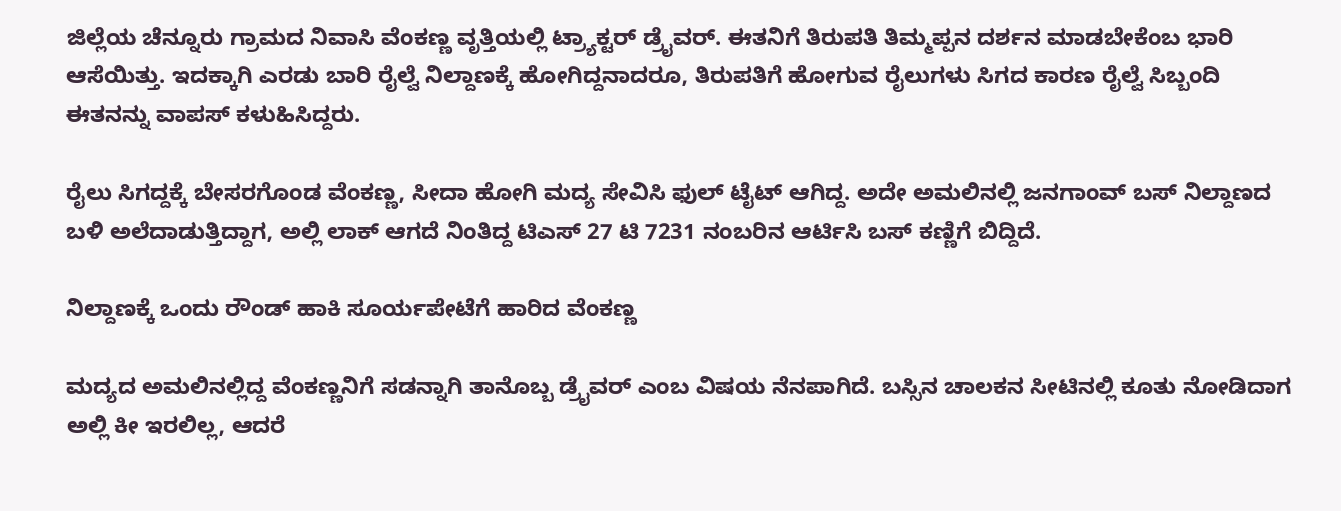ಜಿಲ್ಲೆಯ ಚೆನ್ನೂರು ಗ್ರಾಮದ ನಿವಾಸಿ ವೆಂಕಣ್ಣ ವೃತ್ತಿಯಲ್ಲಿ ಟ್ರ್ಯಾಕ್ಟರ್ ಡ್ರೈವರ್. ಈತನಿಗೆ ತಿರುಪತಿ ತಿಮ್ಮಪ್ಪನ ದರ್ಶನ ಮಾಡಬೇಕೆಂಬ ಭಾರಿ ಆಸೆಯಿತ್ತು. ಇದಕ್ಕಾಗಿ ಎರಡು ಬಾರಿ ರೈಲ್ವೆ ನಿಲ್ದಾಣಕ್ಕೆ ಹೋಗಿದ್ದನಾದರೂ, ತಿರುಪತಿಗೆ ಹೋಗುವ ರೈಲುಗಳು ಸಿಗದ ಕಾರಣ ರೈಲ್ವೆ ಸಿಬ್ಬಂದಿ ಈತನನ್ನು ವಾಪಸ್ ಕಳುಹಿಸಿದ್ದರು.

ರೈಲು ಸಿಗದ್ದಕ್ಕೆ ಬೇಸರಗೊಂಡ ವೆಂಕಣ್ಣ, ಸೀದಾ ಹೋಗಿ ಮದ್ಯ ಸೇವಿಸಿ ಫುಲ್ ಟೈಟ್ ಆಗಿದ್ದ. ಅದೇ ಅಮಲಿನಲ್ಲಿ ಜನಗಾಂವ್ ಬಸ್ ನಿಲ್ದಾಣದ ಬಳಿ ಅಲೆದಾಡುತ್ತಿದ್ದಾಗ, ಅಲ್ಲಿ ಲಾಕ್ ಆಗದೆ ನಿಂತಿದ್ದ ಟಿಎಸ್ 27 ಟಿ 7231 ನಂಬರಿನ ಆರ್ಟಿಸಿ ಬಸ್ ಕಣ್ಣಿಗೆ ಬಿದ್ದಿದೆ.

ನಿಲ್ದಾಣಕ್ಕೆ ಒಂದು ರೌಂಡ್ ಹಾಕಿ ಸೂರ್ಯಪೇಟೆಗೆ ಹಾರಿದ ವೆಂಕಣ್ಣ

ಮದ್ಯದ ಅಮಲಿನಲ್ಲಿದ್ದ ವೆಂಕಣ್ಣನಿಗೆ ಸಡನ್ನಾಗಿ ತಾನೊಬ್ಬ ಡ್ರೈವರ್ ಎಂಬ ವಿಷಯ ನೆನಪಾಗಿದೆ. ಬಸ್ಸಿನ ಚಾಲಕನ ಸೀಟಿನಲ್ಲಿ ಕೂತು ನೋಡಿದಾಗ ಅಲ್ಲಿ ಕೀ ಇರಲಿಲ್ಲ, ಆದರೆ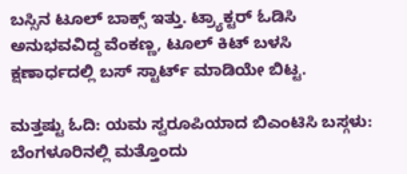ಬಸ್ಸಿನ ಟೂಲ್ ಬಾಕ್ಸ್ ಇತ್ತು. ಟ್ರ್ಯಾಕ್ಟರ್ ಓಡಿಸಿ ಅನುಭವವಿದ್ದ ವೆಂಕಣ್ಣ, ಟೂಲ್ ಕಿಟ್ ಬಳಸಿ ಕ್ಷಣಾರ್ಧದಲ್ಲಿ ಬಸ್ ಸ್ಟಾರ್ಟ್ ಮಾಡಿಯೇ ಬಿಟ್ಟ.

ಮತ್ತಷ್ಟು ಓದಿ: ಯಮ ಸ್ವರೂಪಿಯಾದ ಬಿಎಂಟಿಸಿ ಬಸ್ಗಳು: ಬೆಂಗಳೂರಿನಲ್ಲಿ ಮತ್ತೊಂದು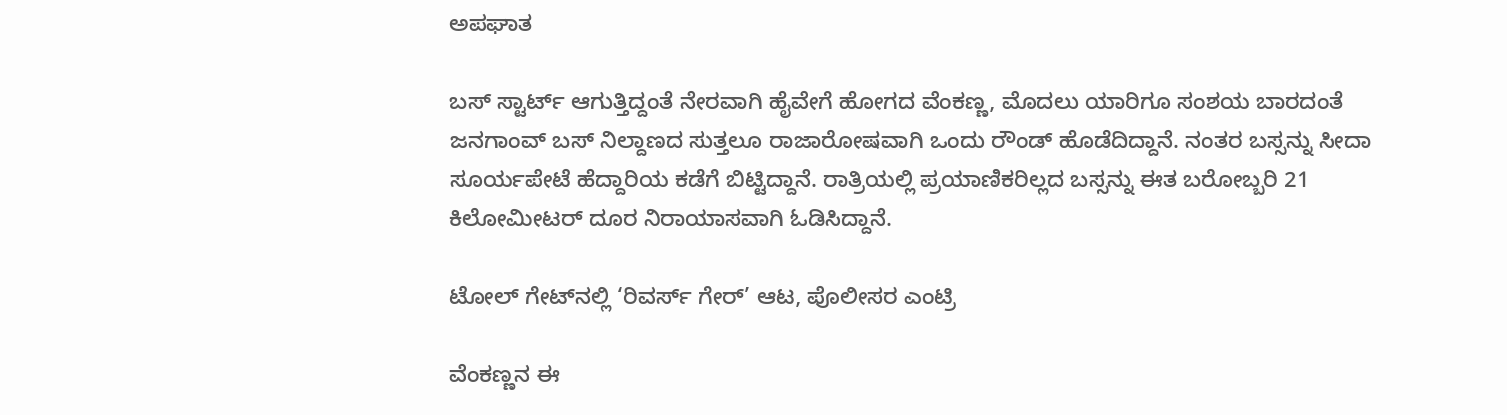ಅಪಘಾತ

ಬಸ್ ಸ್ಟಾರ್ಟ್ ಆಗುತ್ತಿದ್ದಂತೆ ನೇರವಾಗಿ ಹೈವೇಗೆ ಹೋಗದ ವೆಂಕಣ್ಣ, ಮೊದಲು ಯಾರಿಗೂ ಸಂಶಯ ಬಾರದಂತೆ ಜನಗಾಂವ್ ಬಸ್ ನಿಲ್ದಾಣದ ಸುತ್ತಲೂ ರಾಜಾರೋಷವಾಗಿ ಒಂದು ರೌಂಡ್ ಹೊಡೆದಿದ್ದಾನೆ. ನಂತರ ಬಸ್ಸನ್ನು ಸೀದಾ ಸೂರ್ಯಪೇಟೆ ಹೆದ್ದಾರಿಯ ಕಡೆಗೆ ಬಿಟ್ಟಿದ್ದಾನೆ. ರಾತ್ರಿಯಲ್ಲಿ ಪ್ರಯಾಣಿಕರಿಲ್ಲದ ಬಸ್ಸನ್ನು ಈತ ಬರೋಬ್ಬರಿ 21 ಕಿಲೋಮೀಟರ್ ದೂರ ನಿರಾಯಾಸವಾಗಿ ಓಡಿಸಿದ್ದಾನೆ.

ಟೋಲ್ ಗೇಟ್‌ನಲ್ಲಿ ‘ರಿವರ್ಸ್ ಗೇರ್’ ಆಟ, ಪೊಲೀಸರ ಎಂಟ್ರಿ

ವೆಂಕಣ್ಣನ ಈ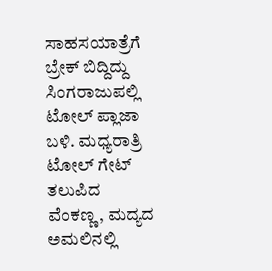ಸಾಹಸಯಾತ್ರೆಗೆ ಬ್ರೇಕ್ ಬಿದ್ದಿದ್ದು ಸಿಂಗರಾಜುಪಲ್ಲಿ ಟೋಲ್ ಪ್ಲಾಜಾ ಬಳಿ. ಮಧ್ಯರಾತ್ರಿ ಟೋಲ್ ಗೇಟ್ ತಲುಪಿದ ವೆಂಕಣ್ಣ, ಮದ್ಯದ ಅಮಲಿನಲ್ಲಿ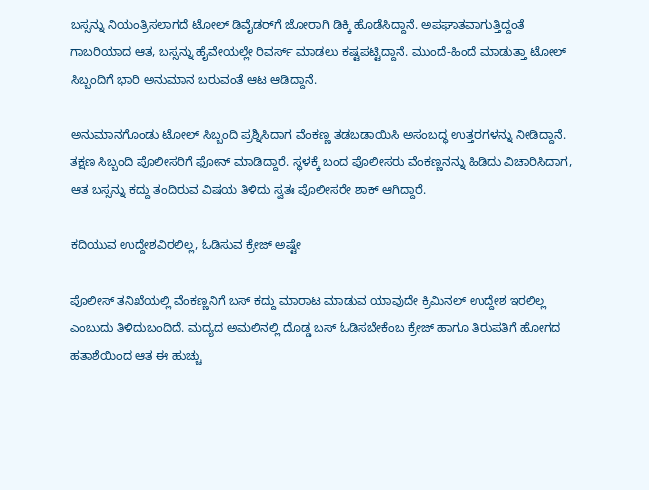ಬಸ್ಸನ್ನು ನಿಯಂತ್ರಿಸಲಾಗದೆ ಟೋಲ್ ಡಿವೈಡರ್‌ಗೆ ಜೋರಾಗಿ ಡಿಕ್ಕಿ ಹೊಡೆಸಿದ್ದಾನೆ. ಅಪಘಾತವಾಗುತ್ತಿದ್ದಂತೆ ಗಾಬರಿಯಾದ ಆತ, ಬಸ್ಸನ್ನು ಹೈವೇಯಲ್ಲೇ ರಿವರ್ಸ್ ಮಾಡಲು ಕಷ್ಟಪಟ್ಟಿದ್ದಾನೆ. ಮುಂದೆ-ಹಿಂದೆ ಮಾಡುತ್ತಾ ಟೋಲ್ ಸಿಬ್ಬಂದಿಗೆ ಭಾರಿ ಅನುಮಾನ ಬರುವಂತೆ ಆಟ ಆಡಿದ್ದಾನೆ.

ಅನುಮಾನಗೊಂಡು ಟೋಲ್ ಸಿಬ್ಬಂದಿ ಪ್ರಶ್ನಿಸಿದಾಗ ವೆಂಕಣ್ಣ ತಡಬಡಾಯಿಸಿ ಅಸಂಬದ್ಧ ಉತ್ತರಗಳನ್ನು ನೀಡಿದ್ದಾನೆ. ತಕ್ಷಣ ಸಿಬ್ಬಂದಿ ಪೊಲೀಸರಿಗೆ ಫೋನ್ ಮಾಡಿದ್ದಾರೆ. ಸ್ಥಳಕ್ಕೆ ಬಂದ ಪೊಲೀಸರು ವೆಂಕಣ್ಣನನ್ನು ಹಿಡಿದು ವಿಚಾರಿಸಿದಾಗ, ಆತ ಬಸ್ಸನ್ನು ಕದ್ದು ತಂದಿರುವ ವಿಷಯ ತಿಳಿದು ಸ್ವತಃ ಪೊಲೀಸರೇ ಶಾಕ್ ಆಗಿದ್ದಾರೆ.

ಕದಿಯುವ ಉದ್ದೇಶವಿರಲಿಲ್ಲ, ಓಡಿಸುವ ಕ್ರೇಜ್ ಅಷ್ಟೇ

ಪೊಲೀಸ್ ತನಿಖೆಯಲ್ಲಿ ವೆಂಕಣ್ಣನಿಗೆ ಬಸ್ ಕದ್ದು ಮಾರಾಟ ಮಾಡುವ ಯಾವುದೇ ಕ್ರಿಮಿನಲ್ ಉದ್ದೇಶ ಇರಲಿಲ್ಲ ಎಂಬುದು ತಿಳಿದುಬಂದಿದೆ. ಮದ್ಯದ ಅಮಲಿನಲ್ಲಿ ದೊಡ್ಡ ಬಸ್ ಓಡಿಸಬೇಕೆಂಬ ಕ್ರೇಜ್ ಹಾಗೂ ತಿರುಪತಿಗೆ ಹೋಗದ ಹತಾಶೆಯಿಂದ ಆತ ಈ ಹುಚ್ಚು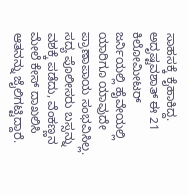ಸಾಹಸಕ್ಕೆ ಕೈಹಾಕಿದ್ದ. ಅದೃಷ್ಟವಶಾತ್ ಈ 21 ಕಿಲೋಮೀಟರ್ ಜರ್ನಿಯಲ್ಲಿ ಹೈವೇಯಲ್ಲಿ ಯಾರಿಗೂ ಯಾವುದೇ ಪ್ರಾಣಾಪಾಯ ಸಂಭವಿಸಿಲ್ಲ. ಸದ್ಯ ಪೊಲೀಸರು ಬಸ್ಸನ್ನು ವಶಕ್ಕೆ ಪಡೆದು, ವೆಂಕಣ್ಣನ ಮೇಲೆ ಕೇಸ್ ದಾಖಲಿಸಿ ಆತನನ್ನು ಜೈಲಿಗಟ್ಟಿದ್ದಾರೆ.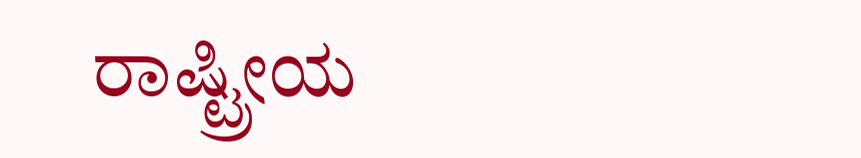ರಾಷ್ಟ್ರೀಯ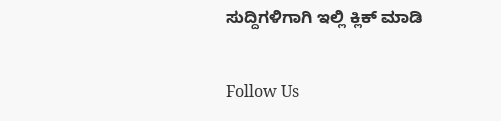ಸುದ್ದಿಗಳಿಗಾಗಿ ಇಲ್ಲಿ ಕ್ಲಿಕ್ ಮಾಡಿ

Follow Us